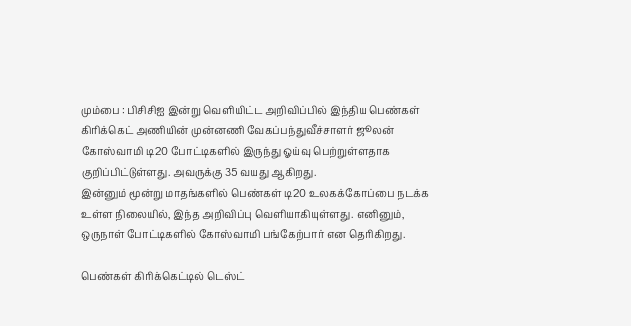மும்பை : பிசிசிஐ இன்று வெளியிட்ட அறிவிப்பில் இந்திய பெண்கள் கிரிக்கெட் அணியின் முன்னணி வேகப்பந்துவீச்சாளர் ஜூலன் கோஸ்வாமி டி20 போட்டிகளில் இருந்து ஓய்வு பெற்றுள்ளதாக குறிப்பிட்டுள்ளது. அவருக்கு 35 வயது ஆகிறது.
இன்னும் மூன்று மாதங்களில் பெண்கள் டி20 உலகக்கோப்பை நடக்க உள்ள நிலையில், இந்த அறிவிப்பு வெளியாகியுள்ளது. எனினும், ஒருநாள் போட்டிகளில் கோஸ்வாமி பங்கேற்பார் என தெரிகிறது.

பெண்கள் கிரிக்கெட்டில் டெஸ்ட்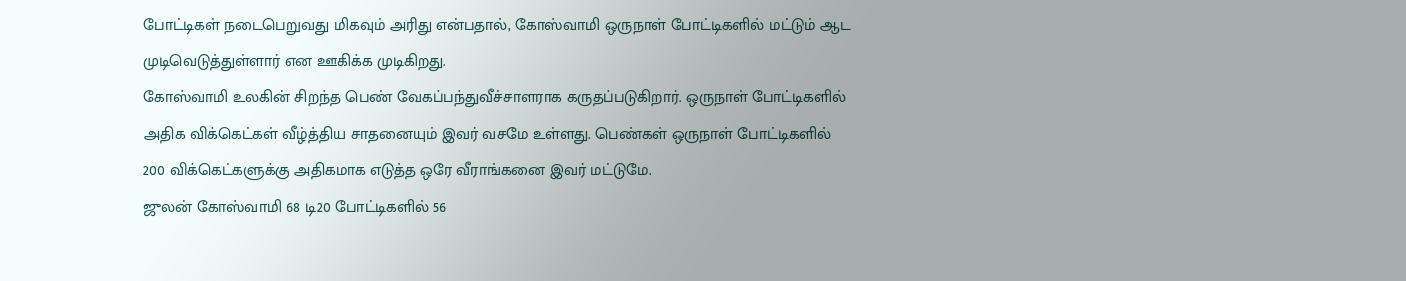போட்டிகள் நடைபெறுவது மிகவும் அரிது என்பதால், கோஸ்வாமி ஒருநாள் போட்டிகளில் மட்டும் ஆட முடிவெடுத்துள்ளார் என ஊகிக்க முடிகிறது.
கோஸ்வாமி உலகின் சிறந்த பெண் வேகப்பந்துவீச்சாளராக கருதப்படுகிறார். ஒருநாள் போட்டிகளில் அதிக விக்கெட்கள் வீழ்த்திய சாதனையும் இவர் வசமே உள்ளது. பெண்கள் ஒருநாள் போட்டிகளில் 200 விக்கெட்களுக்கு அதிகமாக எடுத்த ஒரே வீராங்கனை இவர் மட்டுமே.
ஜுலன் கோஸ்வாமி 68 டி20 போட்டிகளில் 56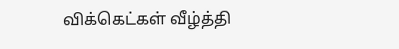விக்கெட்கள் வீழ்த்தி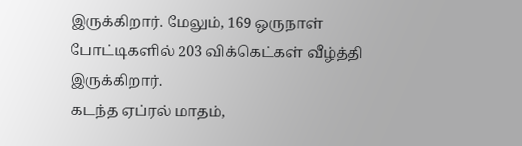இருக்கிறார். மேலும், 169 ஒருநாள் போட்டிகளில் 203 விக்கெட்கள் வீழ்த்தி இருக்கிறார்.
கடந்த ஏப்ரல் மாதம்,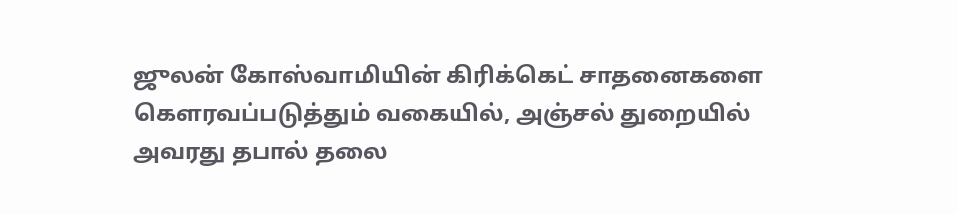ஜுலன் கோஸ்வாமியின் கிரிக்கெட் சாதனைகளை கௌரவப்படுத்தும் வகையில், அஞ்சல் துறையில் அவரது தபால் தலை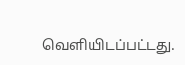வெளியிடப்பட்டது.